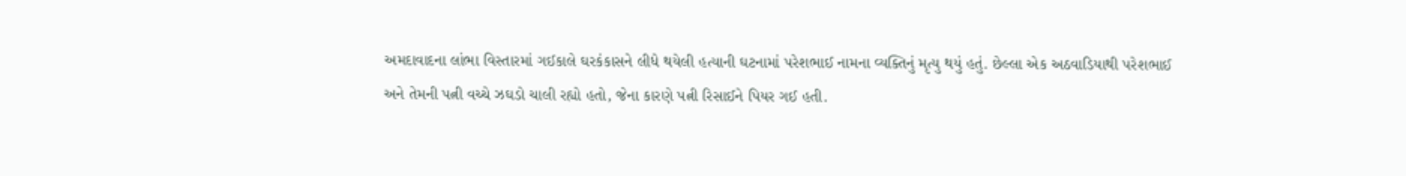અમદાવાદના લાંભા વિસ્તારમાં ગઈકાલે ઘરકંકાસને લીધે થયેલી હત્યાની ઘટનામાં પરેશભાઈ નામના વ્યક્તિનું મૃત્યુ થયું હતું. છેલ્લા એક અઠવાડિયાથી પરેશભાઈ અને તેમની પત્ની વચ્ચે ઝઘડો ચાલી રહ્યો હતો, જેના કારણે પત્ની રિસાઈને પિયર ગઈ હતી.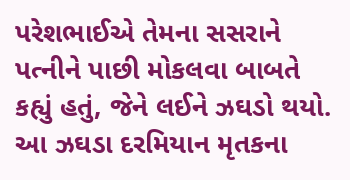પરેશભાઈએ તેમના સસરાને પત્નીને પાછી મોકલવા બાબતે કહ્યું હતું, જેને લઈને ઝઘડો થયો. આ ઝઘડા દરમિયાન મૃતકના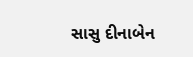સાસુ દીનાબેન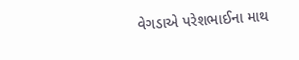વેગડાએ પરેશભાઈના માથ